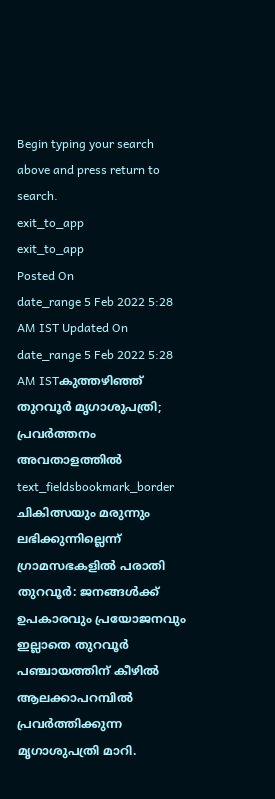Begin typing your search above and press return to search.
exit_to_app
exit_to_app
Posted On
date_range 5 Feb 2022 5:28 AM IST Updated On
date_range 5 Feb 2022 5:28 AM ISTകുത്തഴിഞ്ഞ് തുറവൂർ മൃഗാശുപത്രി; പ്രവർത്തനം അവതാളത്തിൽ
text_fieldsbookmark_border
ചികിത്സയും മരുന്നും ലഭിക്കുന്നില്ലെന്ന് ഗ്രാമസഭകളിൽ പരാതി തുറവൂർ: ജനങ്ങൾക്ക് ഉപകാരവും പ്രയോജനവും ഇല്ലാതെ തുറവൂർ പഞ്ചായത്തിന് കീഴിൽ ആലക്കാപറമ്പിൽ പ്രവർത്തിക്കുന്ന മൃഗാശുപത്രി മാറി.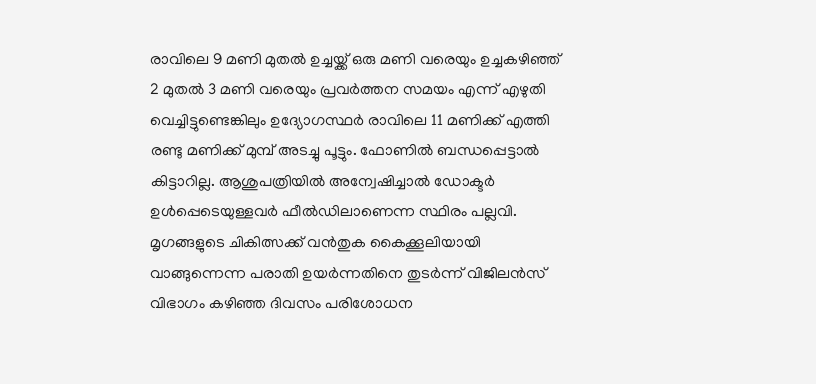രാവിലെ 9 മണി മുതൽ ഉച്ചയ്ക്ക് ഒരു മണി വരെയും ഉച്ചകഴിഞ്ഞ് 2 മുതൽ 3 മണി വരെയും പ്രവർത്തന സമയം എന്ന് എഴുതി വെച്ചിട്ടുണ്ടെങ്കിലും ഉദ്യോഗസ്ഥർ രാവിലെ 11 മണിക്ക് എത്തി രണ്ടു മണിക്ക് മുമ്പ് അടച്ചു പൂട്ടും. ഫോണിൽ ബന്ധപ്പെട്ടാൽ കിട്ടാറില്ല. ആശുപത്രിയിൽ അന്വേഷിച്ചാൽ ഡോക്ടർ ഉൾപ്പെടെയുള്ളവർ ഫീൽഡിലാണെന്ന സ്ഥിരം പല്ലവി. മൃഗങ്ങളുടെ ചികിത്സക്ക് വൻതുക കൈക്കൂലിയായി വാങ്ങുന്നെന്ന പരാതി ഉയർന്നതിനെ തുടർന്ന് വിജിലൻസ് വിഭാഗം കഴിഞ്ഞ ദിവസം പരിശോധന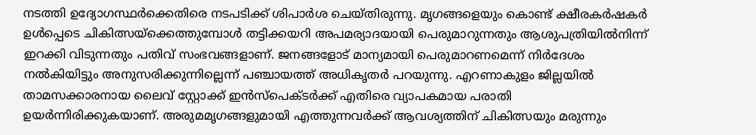നടത്തി ഉദ്യോഗസ്ഥർക്കെതിരെ നടപടിക്ക് ശിപാർശ ചെയ്തിരുന്നു. മൃഗങ്ങളെയും കൊണ്ട് ക്ഷീരകർഷകർ ഉൾപ്പെടെ ചികിത്സയ്ക്കെത്തുമ്പോൾ തട്ടിക്കയറി അപമര്യാദയായി പെരുമാറുന്നതും ആശുപത്രിയിൽനിന്ന് ഇറക്കി വിടുന്നതും പതിവ് സംഭവങ്ങളാണ്. ജനങ്ങളോട് മാന്യമായി പെരുമാറണമെന്ന് നിർദേശം നൽകിയിട്ടും അനുസരിക്കുന്നില്ലെന്ന് പഞ്ചായത്ത് അധികൃതർ പറയുന്നു. എറണാകുളം ജില്ലയിൽ താമസക്കാരനായ ലൈവ് സ്റ്റോക്ക് ഇൻസ്പെക്ടർക്ക് എതിരെ വ്യാപകമായ പരാതി ഉയർന്നിരിക്കുകയാണ്. അരുമമൃഗങ്ങളുമായി എത്തുന്നവർക്ക് ആവശ്യത്തിന് ചികിത്സയും മരുന്നും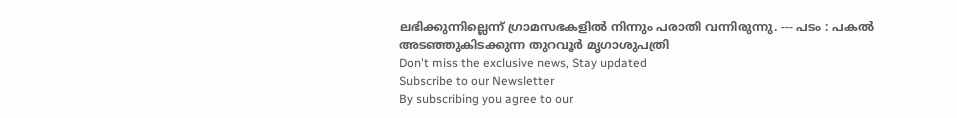ലഭിക്കുന്നില്ലെന്ന് ഗ്രാമസഭകളിൽ നിന്നും പരാതി വന്നിരുന്നു. --- പടം : പകൽ അടഞ്ഞുകിടക്കുന്ന തുറവൂർ മൃഗാശുപത്രി
Don't miss the exclusive news, Stay updated
Subscribe to our Newsletter
By subscribing you agree to our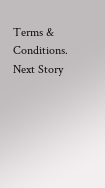Terms & Conditions.
Next Story